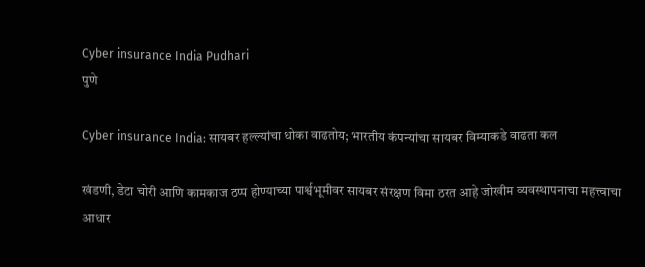Cyber insurance India Pudhari
पुणे

Cyber insurance India: सायबर हल्ल्यांचा धोका वाढतोय; भारतीय कंपन्यांचा सायबर विम्याकडे वाढता कल

खंडणी, डेटा चोरी आणि कामकाज ठप्प होण्याच्या पार्श्वभूमीवर सायबर संरक्षण विमा ठरत आहे जोखीम व्यवस्थापनाचा महत्त्वाचा आधार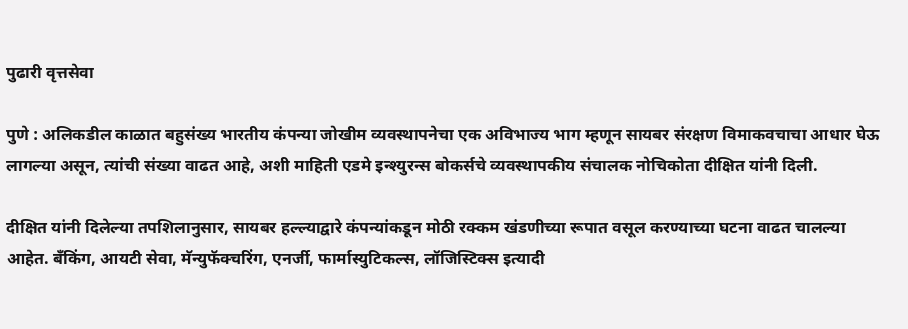पुढारी वृत्तसेवा

पुणे : अलिकडील काळात बहुसंख्य भारतीय कंपन्या जोखीम व्यवस्थापनेचा एक अविभाज्य भाग म्हणून सायबर संरक्षण विमाकवचाचा आधार घेऊ लागल्या असून, त्यांची संख्या वाढत आहे, अशी माहिती एडमे इन्श्युरन्स बोकर्सचे व्यवस्थापकीय संचालक नोचिकोता दीक्षित यांनी दिली.

दीक्षित यांनी दिलेल्या तपशिलानुसार, सायबर हल्ल्याद्वारे कंपन्यांकडून मोठी रक्कम खंडणीच्या रूपात वसूल करण्याच्या घटना वाढत चालल्या आहेत. बँकिंग, आयटी सेवा, मॅन्युफॅक्चरिंग, एनर्जी, फार्मास्युटिकल्स, लॉजिस्टिक्स इत्यादी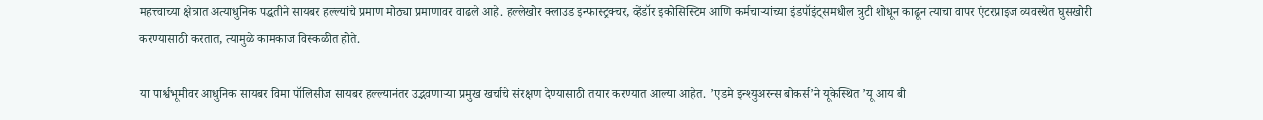महत्त्वाच्या क्षेत्रात अत्याधुनिक पद्धतीने सायबर हल्ल्यांचे प्रमाण मोठ्या प्रमाणावर वाढले आहे. हल्लेखोर क्लाउड इन्फास्ट्रक्चर, व्हेंडॉर इकोसिस्टिम आणि कर्मचाऱ्यांच्या इंडपॉइंट्‌‍समधील त्रुटी शोधून काढून त्याचा वापर एंटरप्राइज व्यवस्थेत घुसखोरी करण्यासाठी करतात, त्यामुळे कामकाज विस्कळीत होते.

या पार्श्वभूमीवर आधुनिक सायबर विमा पॉलिसीज सायबर हल्ल्यानंतर उद्भवणाऱ्या प्रमुख खर्चाचे संरक्षण देण्यासाठी तयार करण्यात आल्या आहेत. ’एडमे इन्श्युअरन्स बोकर्स‌’ने यूकेस्थित ‌’यू आय बी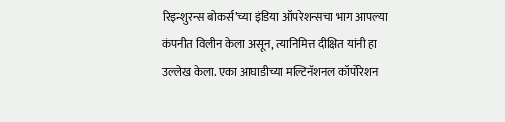रिइन्शुरन्स बोकर्स‌’च्या इंडिया ऑपरेशन्सचा भाग आपल्या कंपनीत विलीन केला असून, त्यानिमित्त दीक्षित यांनी हा उल्लेख केला. एका आघाडीच्या मल्टिनॅशनल कॉर्पोरेशन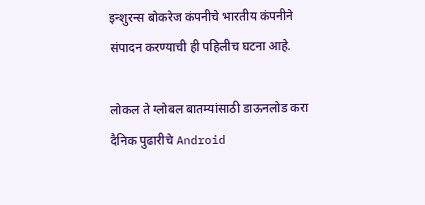इन्शुरन्स बोकरेज कंपनीचे भारतीय कंपनीने संपादन करण्याची ही पहिलीच घटना आहे.

लोकल ते ग्लोबल बातम्यांसाठी डाऊनलोड करा दैनिक पुढारीचे Android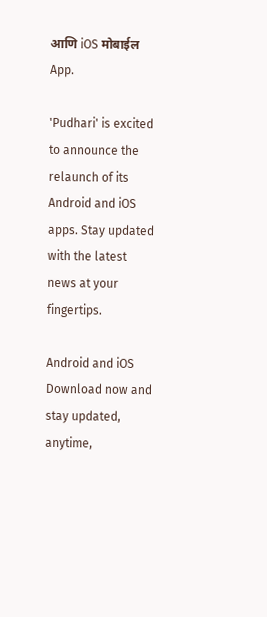आणि iOS मोबाईल App.

'Pudhari' is excited to announce the relaunch of its Android and iOS apps. Stay updated with the latest news at your fingertips.

Android and iOS Download now and stay updated, anytime,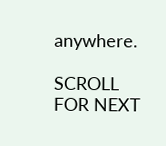anywhere.

SCROLL FOR NEXT